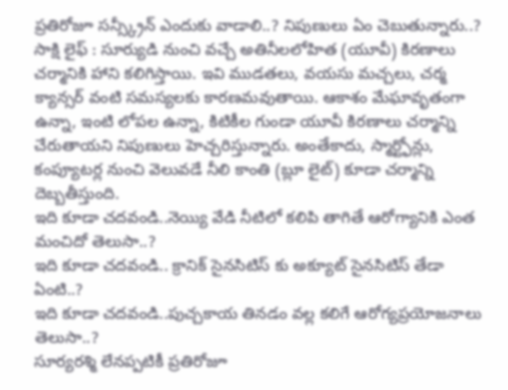ప్రతిరోజూ సన్స్క్రీన్ ఎందుకు వాడాలి..? నిపుణులు ఏం చెబుతున్నారు..?
సాక్షి లైఫ్ : సూర్యుడి నుంచి వచ్చే అతినీలలోహిత (యూవీ) కిరణాలు చర్మానికి హాని కలిగిస్తాయి. ఇవి ముడతలు, వయసు మచ్చలు, చర్మ క్యాన్సర్ వంటి సమస్యలకు కారణమవుతాయి. ఆకాశం మేఘావృతంగా ఉన్నా, ఇంటి లోపల ఉన్నా, కిటికీల గుండా యూవీ కిరణాలు చర్మాన్ని చేరుతాయని నిపుణులు హెచ్చరిస్తున్నారు. అంతేకాదు, స్మార్ట్ఫోన్లు, కంప్యూటర్ల నుంచి వెలువడే నీలి కాంతి (బ్లూ లైట్) కూడా చర్మాన్ని దెబ్బతీస్తుంది.
ఇది కూడా చదవండి..నెయ్యి వేడి నీటిలో కలిపి తాగితే ఆరోగ్యానికి ఎంత మంచిదో తెలుసా..?
ఇది కూడా చదవండి.. క్రానిక్ సైనసిటిస్ కు అక్యూట్ సైనసిటిస్ తేడా ఏంటి..?
ఇది కూడా చదవండి..పుచ్చకాయ తినడం వల్ల కలిగే ఆరోగ్యప్రయోజనాలు తెలుసా..?
సూర్యరశ్మి లేనప్పటికీ ప్రతిరోజూ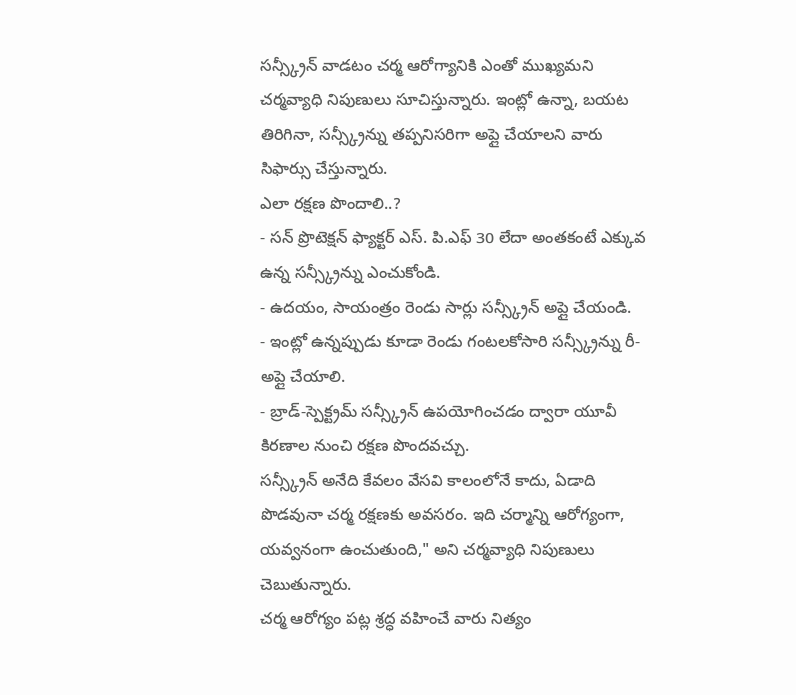సన్స్క్రీన్ వాడటం చర్మ ఆరోగ్యానికి ఎంతో ముఖ్యమని చర్మవ్యాధి నిపుణులు సూచిస్తున్నారు. ఇంట్లో ఉన్నా, బయట తిరిగినా, సన్స్క్రీన్ను తప్పనిసరిగా అప్లై చేయాలని వారు సిఫార్సు చేస్తున్నారు.
ఎలా రక్షణ పొందాలి..?
- సన్ ప్రొటెక్షన్ ఫ్యాక్టర్ ఎస్. పి.ఎఫ్ 30 లేదా అంతకంటే ఎక్కువ ఉన్న సన్స్క్రీన్ను ఎంచుకోండి.
- ఉదయం, సాయంత్రం రెండు సార్లు సన్స్క్రీన్ అప్లై చేయండి.
- ఇంట్లో ఉన్నప్పుడు కూడా రెండు గంటలకోసారి సన్స్క్రీన్ను రీ-అప్లై చేయాలి.
- బ్రాడ్-స్పెక్ట్రమ్ సన్స్క్రీన్ ఉపయోగించడం ద్వారా యూవీ కిరణాల నుంచి రక్షణ పొందవచ్చు.
సన్స్క్రీన్ అనేది కేవలం వేసవి కాలంలోనే కాదు, ఏడాది పొడవునా చర్మ రక్షణకు అవసరం. ఇది చర్మాన్ని ఆరోగ్యంగా, యవ్వనంగా ఉంచుతుంది," అని చర్మవ్యాధి నిపుణులు చెబుతున్నారు.
చర్మ ఆరోగ్యం పట్ల శ్రద్ధ వహించే వారు నిత్యం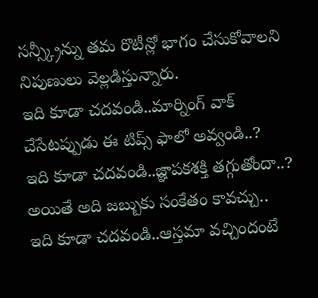సన్స్క్రీన్ను తమ రొటీన్లో భాగం చేసుకోవాలని నిపుణులు వెల్లడిస్తున్నారు.
ఇది కూడా చదవండి..మార్నింగ్ వాక్ చేసేటప్పుడు ఈ టిప్స్ ఫాలో అవ్వండి..?
ఇది కూడా చదవండి..జ్ఞాపకశక్తి తగ్గుతోందా..? అయితే అది జబ్బుకు సంకేతం కావచ్చు..
ఇది కూడా చదవండి..ఆస్తమా వచ్చిందంటే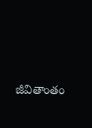జీవితాంతం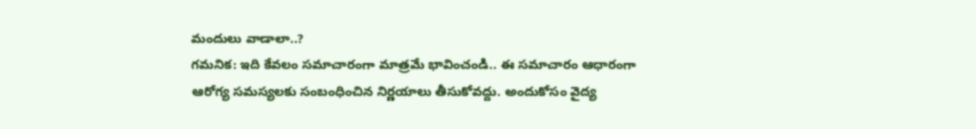మందులు వాడాలా..?
గమనిక: ఇది కేవలం సమాచారంగా మాత్రమే భావించండి.. ఈ సమాచారం ఆధారంగా ఆరోగ్య సమస్యలకు సంబంధించిన నిర్ణయాలు తీసుకోవద్దు. అందుకోసం వైద్య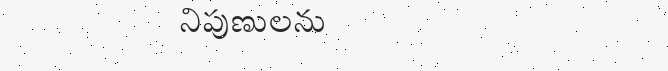నిపుణులను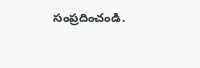సంప్రదించండి.